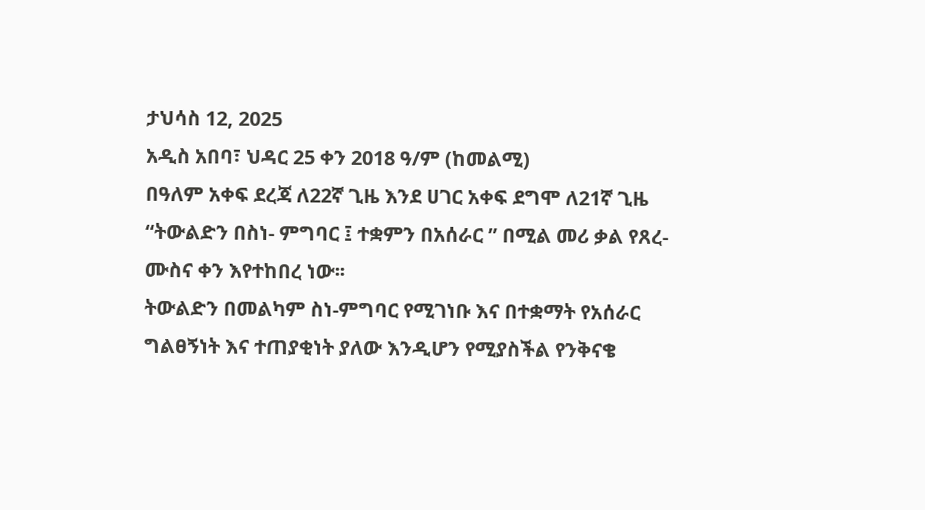ታህሳስ 12, 2025
አዲስ አበባ፣ ህዳር 25 ቀን 2018 ዓ/ም (ከመልሚ)
በዓለም አቀፍ ደረጃ ለ22ኛ ጊዜ እንደ ሀገር አቀፍ ደግሞ ለ21ኛ ጊዜ “ትውልድን በስነ- ምግባር ፤ ተቋምን በአሰራር ” በሚል መሪ ቃል የጸረ-ሙስና ቀን እየተከበረ ነው፡፡
ትውልድን በመልካም ስነ-ምግባር የሚገነቡ እና በተቋማት የአሰራር ግልፀኝነት እና ተጠያቂነት ያለው እንዲሆን የሚያስችል የንቅናቄ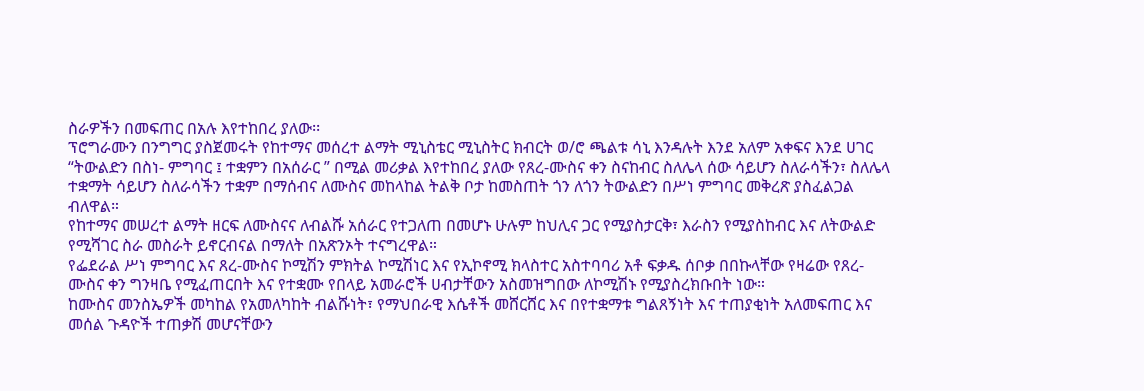ስራዎችን በመፍጠር በአሉ እየተከበረ ያለው፡፡
ፕሮግራሙን በንግግር ያስጀመሩት የከተማና መሰረተ ልማት ሚኒስቴር ሚኒስትር ክብርት ወ/ሮ ጫልቱ ሳኒ እንዳሉት እንደ አለም አቀፍና እንደ ሀገር “ትውልድን በስነ- ምግባር ፤ ተቋምን በአሰራር ” በሚል መሪቃል እየተከበረ ያለው የጸረ-ሙስና ቀን ስናከብር ስለሌላ ሰው ሳይሆን ስለራሳችን፣ ስለሌላ ተቋማት ሳይሆን ስለራሳችን ተቋም በማሰብና ለሙስና መከላከል ትልቅ ቦታ ከመስጠት ጎን ለጎን ትውልድን በሥነ ምግባር መቅረጽ ያስፈልጋል ብለዋል።
የከተማና መሠረተ ልማት ዘርፍ ለሙስናና ለብልሹ አሰራር የተጋለጠ በመሆኑ ሁሉም ከህሊና ጋር የሚያስታርቅ፣ እራስን የሚያስከብር እና ለትውልድ የሚሻገር ስራ መስራት ይኖርብናል በማለት በአጽንኦት ተናግረዋል።
የፌደራል ሥነ ምግባር እና ጸረ-ሙስና ኮሚሽን ምክትል ኮሚሽነር እና የኢኮኖሚ ክላስተር አስተባባሪ አቶ ፍቃዱ ሰቦቃ በበኩላቸው የዛሬው የጸረ-ሙስና ቀን ግንዛቤ የሚፈጠርበት እና የተቋሙ የበላይ አመራሮች ሀብታቸውን አስመዝግበው ለኮሚሽኑ የሚያስረክቡበት ነው።
ከሙስና መንስኤዎች መካከል የአመለካከት ብልሹነት፣ የማህበራዊ እሴቶች መሸርሸር እና በየተቋማቱ ግልጸኝነት እና ተጠያቂነት አለመፍጠር እና መሰል ጉዳዮች ተጠቃሽ መሆናቸውን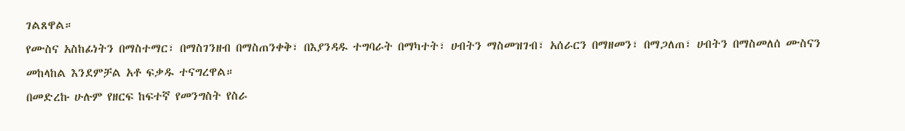ገልጸዋል።
የሙስና አስከፊነትን በማስተማር፣ በማስገንዘብ በማስጠንቀቅ፣ በእያንዳዱ ተግባራት በማካተት፣ ሀብትን ማስመዝገብ፣ አሰራርን በማዘመን፣ በማጋለጠ፣ ሀብትን በማስመለሰ ሙስናን መከላከል እንደምቻል አቶ ፍቃዱ ተናግረዋል።
በመድረኩ ሁሉም የዘርፍ ከፍተኛ የመንግስት የስራ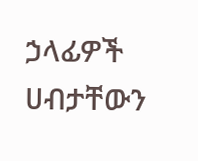ኃላፊዎች ሀብታቸውን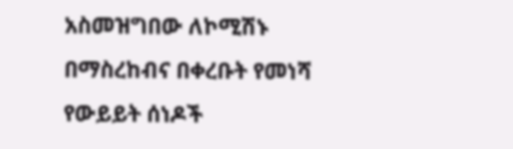አስመዝግበው ለኮሚሽኑ በማስረከብና በቀረቡት የመነሻ የውይይት ሰነዶች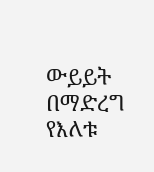ውይይት በማድረግ የእለቱ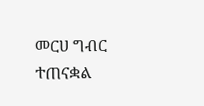መርሀ ግብር ተጠናቋል